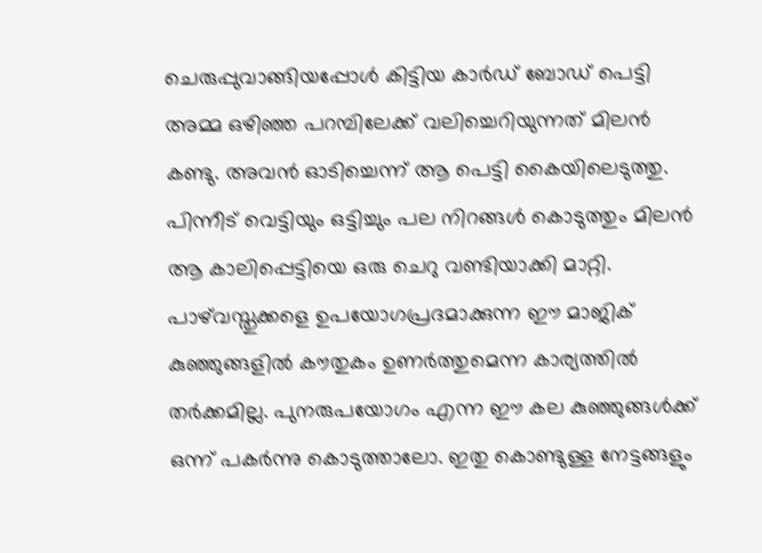ചെരുപ്പുവാങ്ങിയപ്പോൾ കിട്ടിയ കാർഡ് ബോഡ് പെട്ടി അമ്മ ഒഴിഞ്ഞ പറമ്പിലേക്ക് വലിച്ചെറിയുന്നത് മിലൻ കണ്ടു. അവൻ ഓടിച്ചെന്ന് ആ പെട്ടി കൈയിലെടുത്തു. പിന്നീട് വെട്ടിയും ഒട്ടിച്ചും പല നിറങ്ങൾ കൊടുത്തും മിലൻ ആ കാലിപ്പെട്ടിയെ ഒരു ചെറു വണ്ടിയാക്കി മാറ്റി. പാഴ്‌വസ്തുക്കളെ ഉപയോഗപ്രദമാക്കുന്ന ഈ മാജിക് കുഞ്ഞുങ്ങളിൽ കൗതുകം ഉണർത്തുമെന്ന കാര്യത്തിൽ തർക്കമില്ല. പുനരുപയോഗം എന്ന ഈ കല കുഞ്ഞുങ്ങൾക്ക് ഒന്ന് പകർന്നു കൊടുത്താലോ. ഇതു കൊണ്ടുള്ള നേട്ടങ്ങളും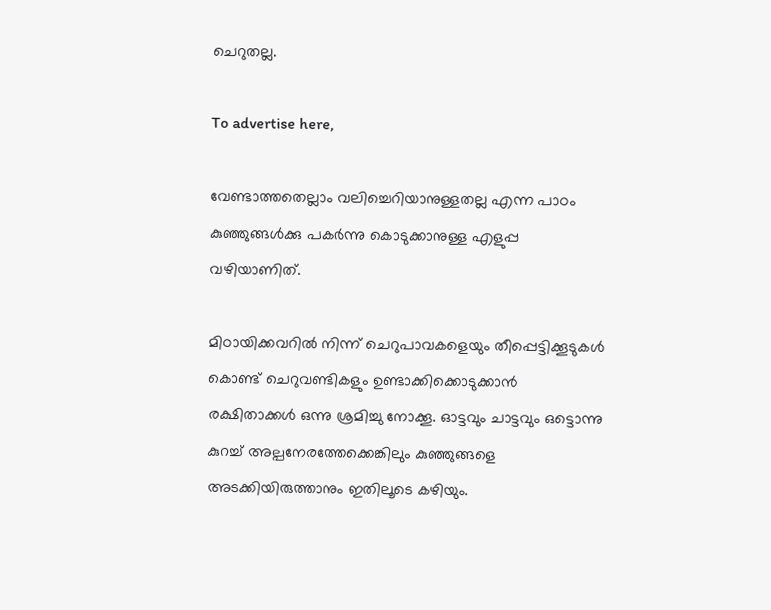ചെറുതല്ല.

To advertise here,

വേണ്ടാത്തതെല്ലാം വലിച്ചെറിയാനുള്ളതല്ല എന്ന പാഠം കുഞ്ഞുങ്ങൾക്കു പകർന്നു കൊടുക്കാനുള്ള എളുപ്പ വഴിയാണിത്.

മിഠായിക്കവറിൽ നിന്ന് ചെറുപാവകളെയും തീപ്പെട്ടിക്കൂടുകൾ കൊണ്ട് ചെറുവണ്ടികളും ഉണ്ടാക്കിക്കൊടുക്കാൻ രക്ഷിതാക്കൾ ഒന്നു ശ്രമിച്ചു നോക്കൂ. ഓട്ടവും ചാട്ടവും ഒട്ടൊന്നു കുറച്ച് അല്പനേരത്തേക്കെങ്കിലും കുഞ്ഞുങ്ങളെ അടക്കിയിരുത്താനും ഇതിലൂടെ കഴിയും.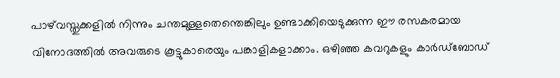പാഴ്‌വസ്തുക്കളിൽ നിന്നും ചന്തമുള്ളതെന്തെങ്കിലും ഉണ്ടാക്കിയെടുക്കുന്ന ഈ രസകരമായ വിനോദത്തിൽ അവരുടെ കൂട്ടുകാരെയും പങ്കാളികളാക്കാം. ഒഴിഞ്ഞ കവറുകളും കാർഡ്ബോഡ്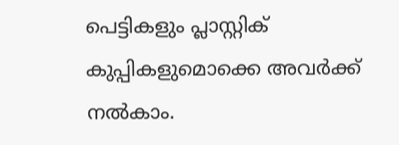പെട്ടികളും പ്ലാസ്റ്റിക് കുപ്പികളുമൊക്കെ അവർക്ക് നൽകാം.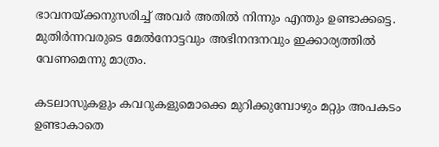ഭാവനയ്ക്കനുസരിച്ച് അവർ അതിൽ നിന്നും എന്തും ഉണ്ടാക്കട്ടെ. മുതിർന്നവരുടെ മേൽനോട്ടവും അഭിനന്ദനവും ഇക്കാര്യത്തിൽ വേണമെന്നു മാത്രം.

കടലാസുകളും കവറുകളുമൊക്കെ മുറിക്കുമ്പോഴും മറ്റും അപകടം ഉണ്ടാകാതെ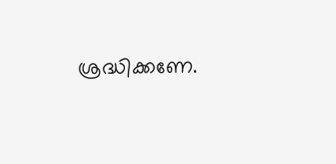ശ്രദ്ധിക്കണേ.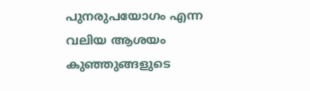പുനരുപയോഗം എന്ന വലിയ ആശയം കുഞ്ഞുങ്ങളുടെ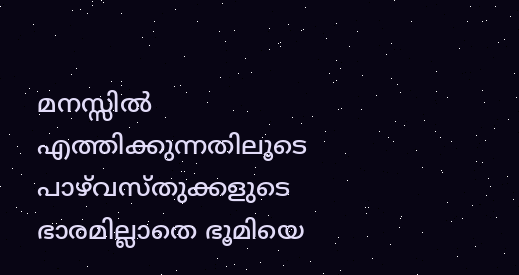മനസ്സിൽ എത്തിക്കുന്നതിലൂടെ പാഴ്‌വസ്തുക്കളുടെ ഭാരമില്ലാതെ ഭൂമിയെ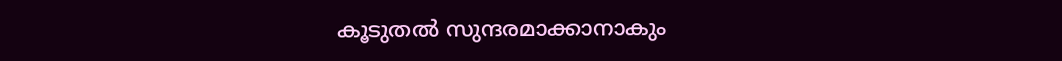കൂടുതൽ സുന്ദരമാക്കാനാകും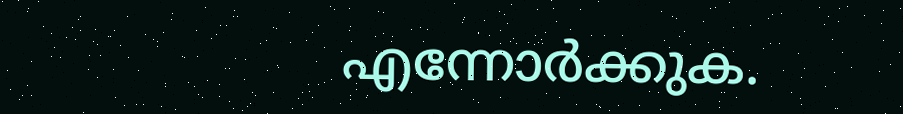എന്നോർക്കുക.